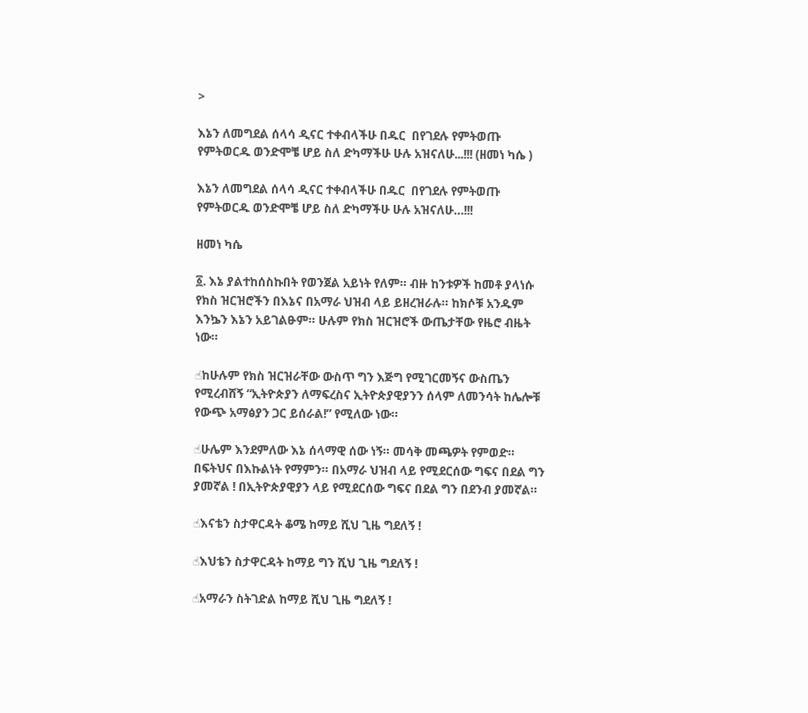>

እኔን ለመግደል ሰላሳ ዲናር ተቀብላችሁ በዱር  በየገደሉ የምትወጡ የምትወርዱ ወንድሞቼ ሆይ ስለ ድካማችሁ ሁሉ አዝናለሁ...!!! (ዘመነ ካሴ )

እኔን ለመግደል ሰላሳ ዲናር ተቀብላችሁ በዱር  በየገደሉ የምትወጡ የምትወርዱ ወንድሞቼ ሆይ ስለ ድካማችሁ ሁሉ አዝናለሁ…!!!

ዘመነ ካሴ

፩. እኔ ያልተከሰስኩበት የወንጀል አይነት የለም። ብዙ ከንቱዎች ከመቶ ያላነሱ የክስ ዝርዝሮችን በእኔና በአማራ ህዝብ ላይ ይዘረዝራሉ። ከክሶቹ አንዱም እንኴን እኔን አይገልፁም። ሁሉም የክስ ዝርዝሮች ውጤታቸው የዜሮ ብዜት ነው።

☝ከሁሉም የክስ ዝርዝራቸው ውስጥ ግን እጅግ የሚገርመኝና ውስጤን የሚረብሸኝ “ኢትዮጵያን ለማፍረስና ኢትዮጵያዊያንን ሰላም ለመንሳት ከሌሎቹ የውጭ አማፅያን ጋር ይሰራል!” የሚለው ነው።

☝ሁሌም እንደምለው እኔ ሰላማዊ ሰው ነኝ። መሳቅ መጫዎት የምወድ። በፍትህና በእኩልነት የማምን። በአማራ ህዝብ ላይ የሚደርሰው ግፍና በደል ግን ያመኛል ! በኢትዮጵያዊያን ላይ የሚደርሰው ግፍና በደል ግን በደንብ ያመኛል።

☝እናቴን ስታዋርዳት ቆሜ ከማይ ሺህ ጊዜ ግደለኝ !

☝እህቴን ስታዋርዳት ከማይ ግን ሺህ ጊዜ ግደለኝ !

☝አማራን ስትገድል ከማይ ሺህ ጊዜ ግደለኝ !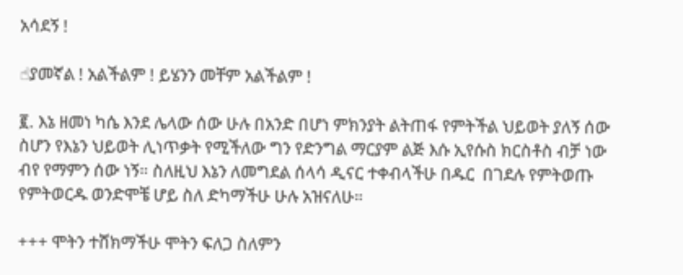አሳደኝ !

☝ያመኛል ! አልችልም ! ይሄንን መቸም አልችልም !

፪. እኔ ዘመነ ካሴ እንደ ሌላው ሰው ሁሉ በአንድ በሆነ ምክንያት ልትጠፋ የምትችል ህይወት ያለኝ ሰው ስሆን የእኔን ህይወት ሊነጥቃት የሚችለው ግን የድንግል ማርያም ልጅ እሱ ኢየሱስ ክርስቶስ ብቻ ነው ብየ የማምን ሰው ነኝ። ስለዚህ እኔን ለመግደል ሰላሳ ዲናር ተቀብላችሁ በዱር  በገደሉ የምትወጡ የምትወርዱ ወንድሞቼ ሆይ ስለ ድካማችሁ ሁሉ አዝናለሁ።

+++ ሞትን ተሸክማችሁ ሞትን ፍለጋ ስለምን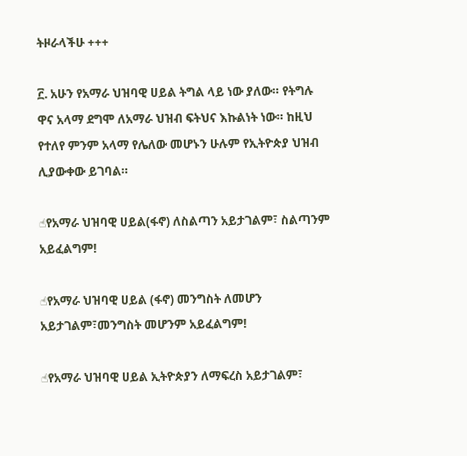ትዞራላችሁ +++

፫. አሁን የአማራ ህዝባዊ ሀይል ትግል ላይ ነው ያለው። የትግሉ ዋና አላማ ደግሞ ለአማራ ህዝብ ፍትህና እኩልነት ነው። ከዚህ የተለየ ምንም አላማ የሌለው መሆኑን ሁሉም የኢትዮጵያ ህዝብ ሊያውቀው ይገባል።

☝የአማራ ህዝባዊ ሀይል(ፋኖ) ለስልጣን አይታገልም፣ ስልጣንም አይፈልግም!

☝የአማራ ህዝባዊ ሀይል (ፋኖ) መንግስት ለመሆን አይታገልም፣መንግስት መሆንም አይፈልግም!

☝የአማራ ህዝባዊ ሀይል ኢትዮጵያን ለማፍረስ አይታገልም፣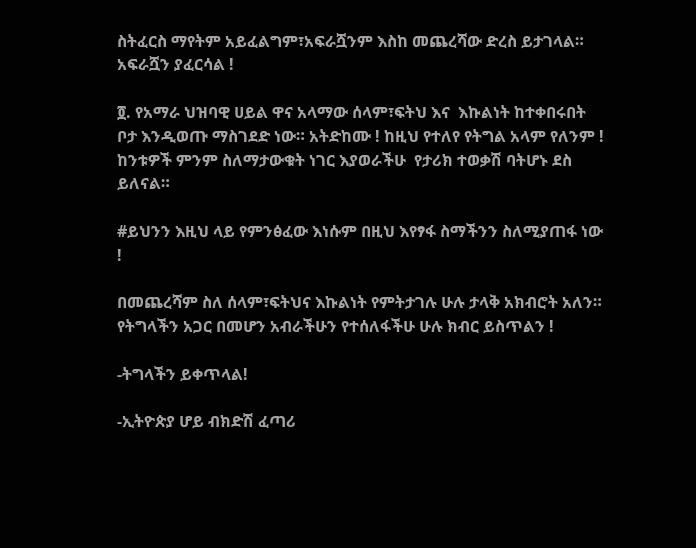ስትፈርስ ማየትም አይፈልግም፣አፍራሿንም እስከ መጨረሻው ድረስ ይታገላል። አፍራሿን ያፈርሳል !

፬. የአማራ ህዝባዊ ሀይል ዋና አላማው ሰላም፣ፍትህ እና  እኩልነት ከተቀበሩበት ቦታ እንዲወጡ ማስገደድ ነው። አትድከሙ ! ከዚህ የተለየ የትግል አላም የለንም !  ከንቱዎች ምንም ስለማታውቁት ነገር እያወራችሁ  የታሪክ ተወቃሽ ባትሆኑ ደስ ይለናል።

#ይህንን እዚህ ላይ የምንፅፈው እነሱም በዚህ እየፃፋ ስማችንን ስለሚያጠፋ ነው !

በመጨረሻም ስለ ሰላም፣ፍትህና እኩልነት የምትታገሉ ሁሉ ታላቅ አክብሮት አለን። የትግላችን አጋር በመሆን አብራችሁን የተሰለፋችሁ ሁሉ ክብር ይስጥልን !

-ትግላችን ይቀጥላል!

-ኢትዮጵያ ሆይ ብክድሽ ፈጣሪ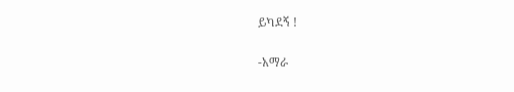ይካደኝ !

-አማራ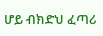ሆይ ብክድህ ፈጣሪ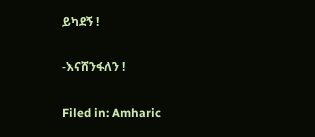ይካደኝ !

-እናሸንፋለን !

Filed in: Amharic